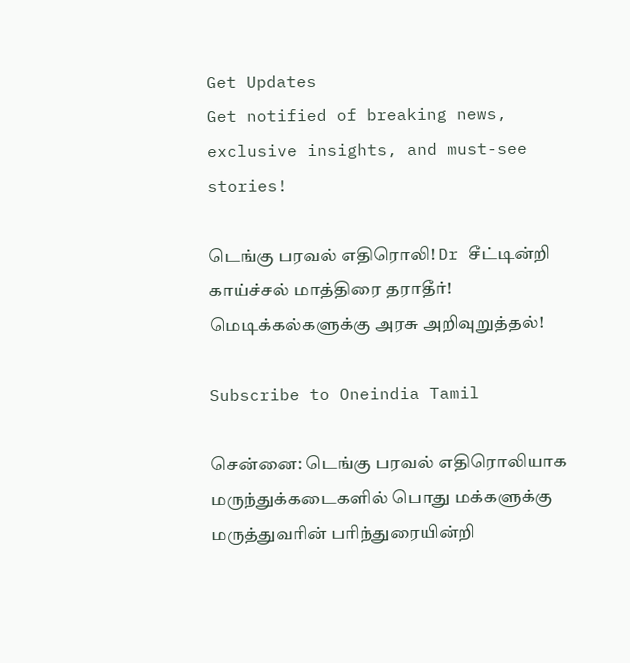Get Updates
Get notified of breaking news, exclusive insights, and must-see stories!

டெங்கு பரவல் எதிரொலி! Dr சீட்டின்றி காய்ச்சல் மாத்திரை தராதீர்! மெடிக்கல்களுக்கு அரசு அறிவுறுத்தல்!

Subscribe to Oneindia Tamil

சென்னை: டெங்கு பரவல் எதிரொலியாக மருந்துக்கடைகளில் பொது மக்களுக்கு மருத்துவரின் பரிந்துரையின்றி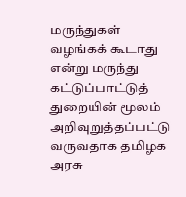மருந்துகள் வழங்கக் கூடாது என்று மருந்து கட்டுப்பாட்டுத் துறையின் மூலம் அறிவுறுத்தப்பட்டு வருவதாக தமிழக அரசு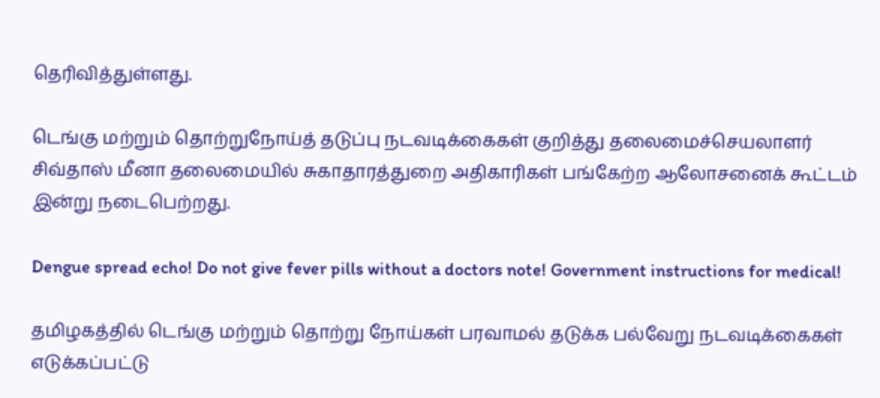தெரிவித்துள்ளது.

டெங்கு மற்றும் தொற்றுநோய்த் தடுப்பு நடவடிக்கைகள் குறித்து தலைமைச்செயலாளர் சிவ்தாஸ் மீனா தலைமையில் சுகாதாரத்துறை அதிகாரிகள் பங்கேற்ற ஆலோசனைக் கூட்டம் இன்று நடைபெற்றது.

Dengue spread echo! Do not give fever pills without a doctors note! Government instructions for medical!

தமிழகத்தில் டெங்கு மற்றும் தொற்று நோய்கள் பரவாமல் தடுக்க பல்வேறு நடவடிக்கைகள் எடுக்கப்பட்டு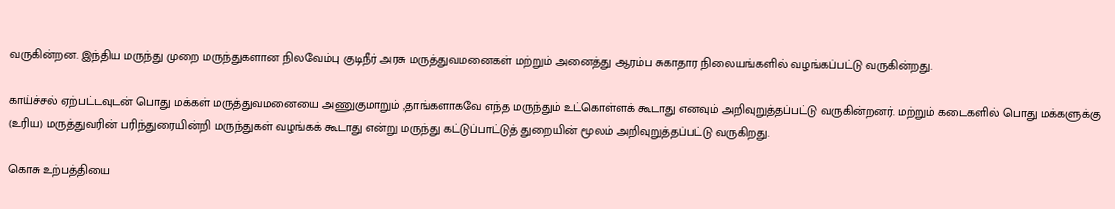வருகின்றன. இந்திய மருந்து முறை மருந்துகளான நிலவேம்பு குடிநீர் அரசு மருத்துவமனைகள் மற்றும் அனைத்து ஆரம்ப சுகாதார நிலையங்களில் வழங்கப்பட்டு வருகின்றது.

காய்ச்சல் ஏற்பட்டவுடன் பொது மக்கள் மருத்துவமனையை அணுகுமாறும் ,தாங்களாகவே எந்த மருந்தும் உட்கொள்ளக் கூடாது எனவும் அறிவுறுத்தப்பட்டு வருகின்றனர். மற்றும் கடைகளில் பொது மக்களுக்கு (உரிய) மருத்துவரின் பரிந்துரையின்றி மருந்துகள் வழங்கக் கூடாது என்று மருந்து கட்டுப்பாட்டுத் துறையின் மூலம் அறிவுறுத்தப்பட்டு வருகிறது.

கொசு உற்பத்தியை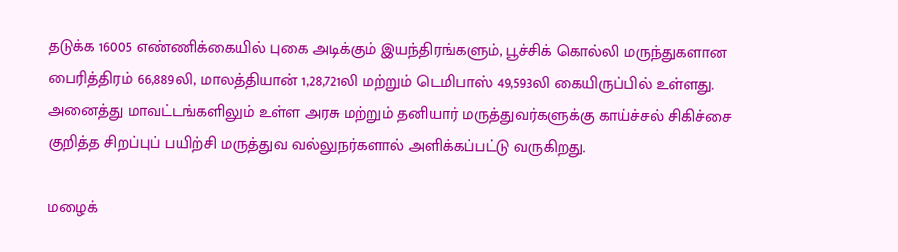தடுக்க 16005 எண்ணிக்கையில் புகை அடிக்கும் இயந்திரங்களும், பூச்சிக் கொல்லி மருந்துகளான பைரித்திரம் 66,889லி, மாலத்தியான் 1,28,721லி மற்றும் டெமிபாஸ் 49,593லி கையிருப்பில் உள்ளது. அனைத்து மாவட்டங்களிலும் உள்ள அரசு மற்றும் தனியார் மருத்துவர்களுக்கு காய்ச்சல் சிகிச்சை குறித்த சிறப்புப் பயிற்சி மருத்துவ வல்லுநர்களால் அளிக்கப்பட்டு வருகிறது.

மழைக்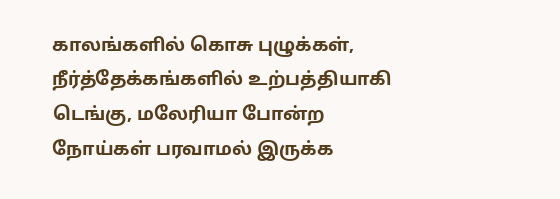காலங்களில் கொசு புழுக்கள், நீர்த்தேக்கங்களில் உற்பத்தியாகி டெங்கு, மலேரியா போன்ற நோய்கள் பரவாமல் இருக்க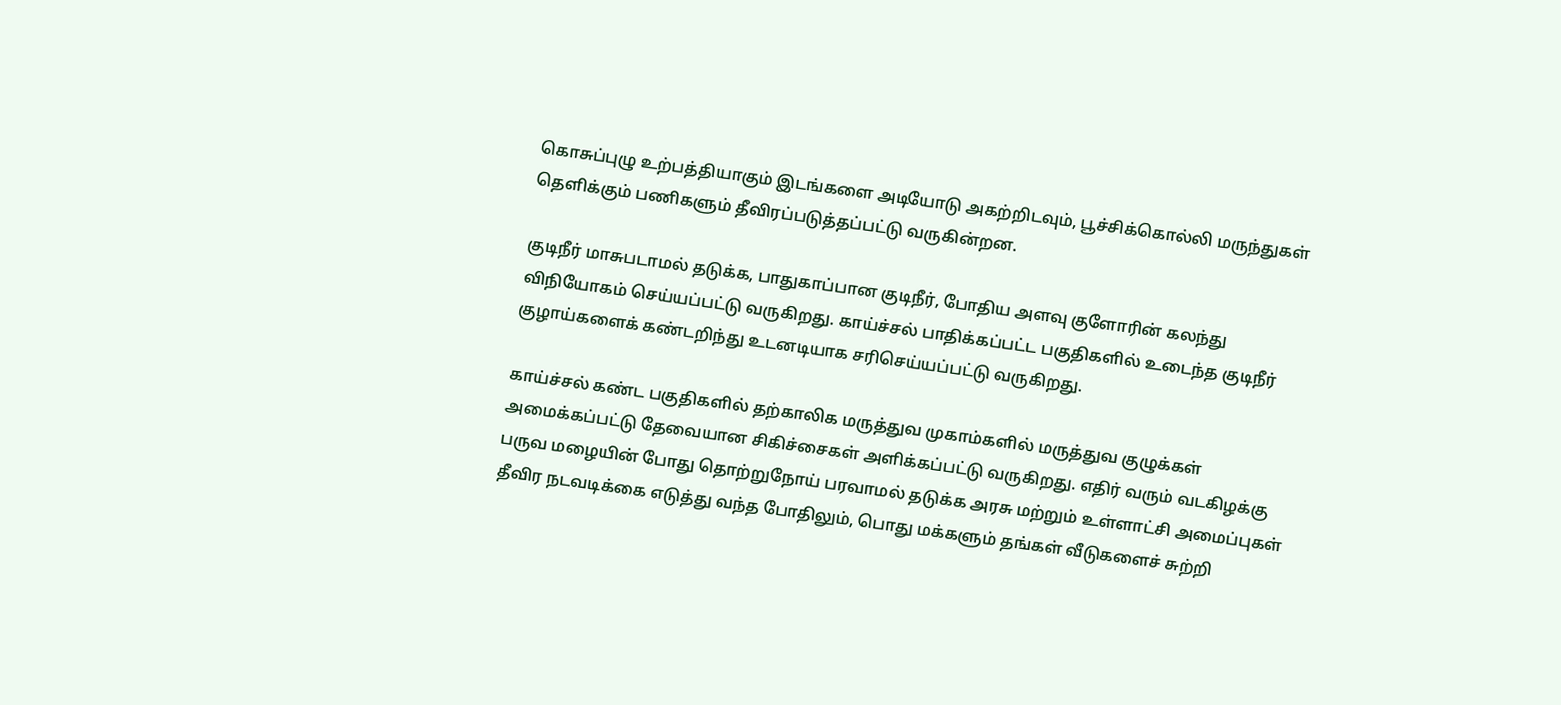கொசுப்புழு உற்பத்தியாகும் இடங்களை அடியோடு அகற்றிடவும், பூச்சிக்கொல்லி மருந்துகள் தெளிக்கும் பணிகளும் தீவிரப்படுத்தப்பட்டு வருகின்றன.

குடிநீர் மாசுபடாமல் தடுக்க, பாதுகாப்பான குடிநீர், போதிய அளவு குளோரின் கலந்து விநியோகம் செய்யப்பட்டு வருகிறது. காய்ச்சல் பாதிக்கப்பட்ட பகுதிகளில் உடைந்த குடிநீர் குழாய்களைக் கண்டறிந்து உடனடியாக சரிசெய்யப்பட்டு வருகிறது.

காய்ச்சல் கண்ட பகுதிகளில் தற்காலிக மருத்துவ முகாம்களில் மருத்துவ குழுக்கள் அமைக்கப்பட்டு தேவையான சிகிச்சைகள் அளிக்கப்பட்டு வருகிறது. எதிர் வரும் வடகிழக்கு பருவ மழையின் போது தொற்றுநோய் பரவாமல் தடுக்க அரசு மற்றும் உள்ளாட்சி அமைப்புகள் தீவிர நடவடிக்கை எடுத்து வந்த போதிலும், பொது மக்களும் தங்கள் வீடுகளைச் சுற்றி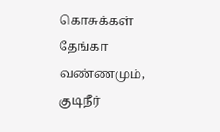கொசுக்கள் தேங்கா வண்ணமும், குடிநீர்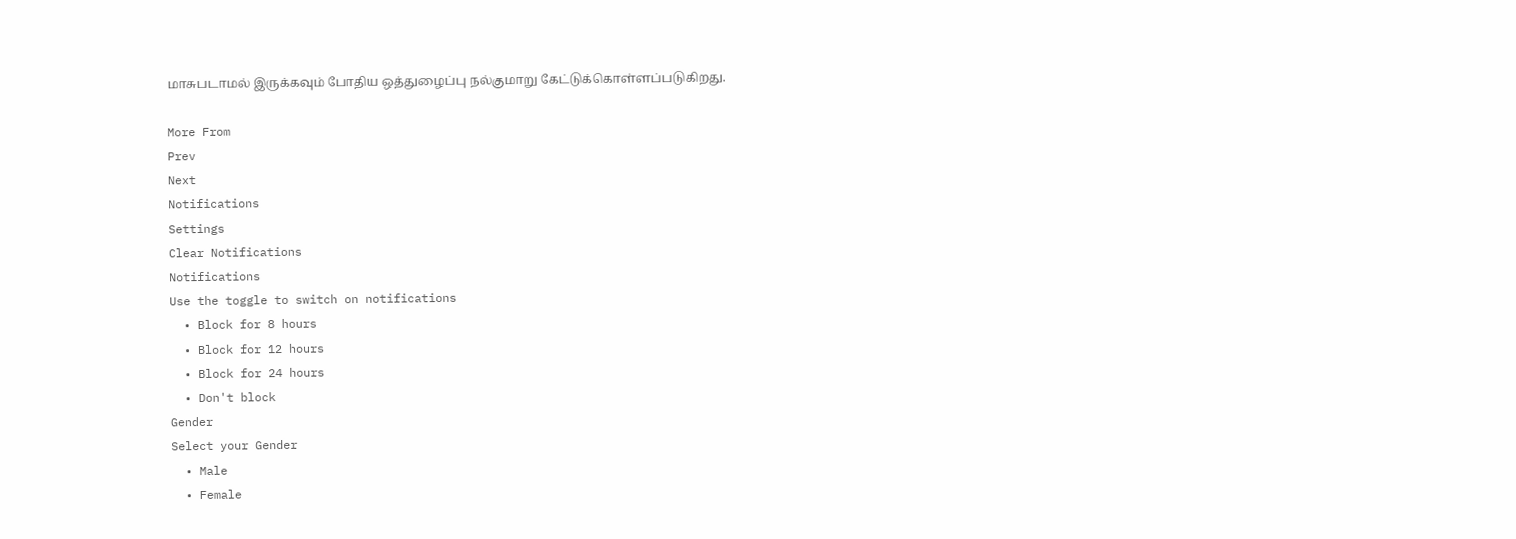மாசுபடாமல் இருக்கவும் போதிய ஒத்துழைப்பு நல்குமாறு கேட்டுக்கொள்ளப்படுகிறது.

More From
Prev
Next
Notifications
Settings
Clear Notifications
Notifications
Use the toggle to switch on notifications
  • Block for 8 hours
  • Block for 12 hours
  • Block for 24 hours
  • Don't block
Gender
Select your Gender
  • Male
  • Female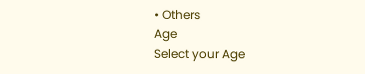• Others
Age
Select your Age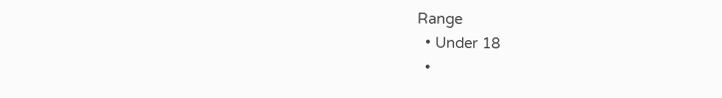Range
  • Under 18
  •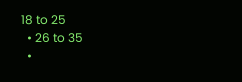18 to 25
  • 26 to 35
  •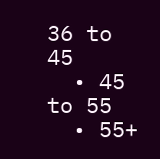36 to 45
  • 45 to 55
  • 55+